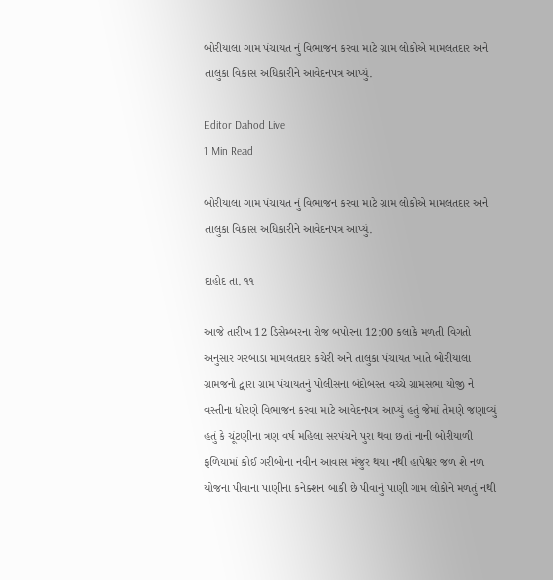બોરીયાલા ગામ પંચાયત નું વિભાજન કરવા માટે ગ્રામ લોકોએ મામલતદાર અને તાલુકા વિકાસ અધિકારીને આવેદનપત્ર આપ્યું.

Editor Dahod Live
1 Min Read

બોરીયાલા ગામ પંચાયત નું વિભાજન કરવા માટે ગ્રામ લોકોએ મામલતદાર અને તાલુકા વિકાસ અધિકારીને આવેદનપત્ર આપ્યું.

દાહોદ તા. ૧૧

આજે તારીખ 12 ડિસેમ્બરના રોજ બપોરના 12:00 કલાકે મળતી વિગતો અનુસાર ગરબાડા મામલતદાર કચેરી અને તાલુકા પંચાયત ખાતે બોરીયાલા ગ્રામજનો દ્વારા ગ્રામ પંચાયતનું પોલીસના બંદોબસ્ત વચ્ચે ગ્રામસભા યોજી ને વસ્તીના ધોરણે વિભાજન કરવા માટે આવેદનપત્ર આપ્યું હતું જેમાં તેમણે જણાવ્યું હતું કે ચૂંટણીના ત્રણ વર્ષ મહિલા સરપંચને પુરા થવા છતાં નાની બોરીયાળી ફળિયામાં કોઈ ગરીબોના નવીન આવાસ મંજુર થયા નથી હાપેશ્વર જળ શે નળ યોજના પીવાના પાણીના કનેક્શન બાકી છે પીવાનું પાણી ગામ લોકોને મળતું નથી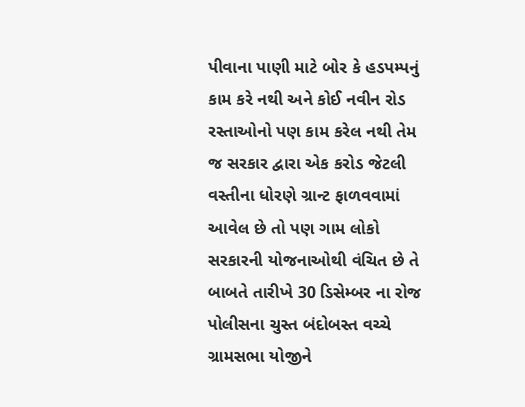પીવાના પાણી માટે બોર કે હડપમ્પનું કામ કરે નથી અને કોઈ નવીન રોડ રસ્તાઓનો પણ કામ કરેલ નથી તેમ જ સરકાર દ્વારા એક કરોડ જેટલી વસ્તીના ધોરણે ગ્રાન્ટ ફાળવવામાં આવેલ છે તો પણ ગામ લોકો સરકારની યોજનાઓથી વંચિત છે તે બાબતે તારીખે 30 ડિસેમ્બર ના રોજ પોલીસના ચુસ્ત બંદોબસ્ત વચ્ચે ગ્રામસભા યોજીને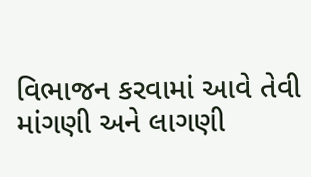વિભાજન કરવામાં આવે તેવી માંગણી અને લાગણી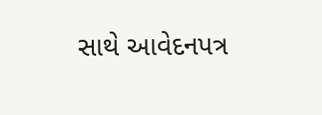સાથે આવેદનપત્ર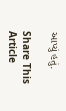આપ્યું હતું.

Share This Article